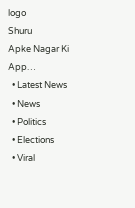logo
Shuru
Apke Nagar Ki App…
  • Latest News
  • News
  • Politics
  • Elections
  • Viral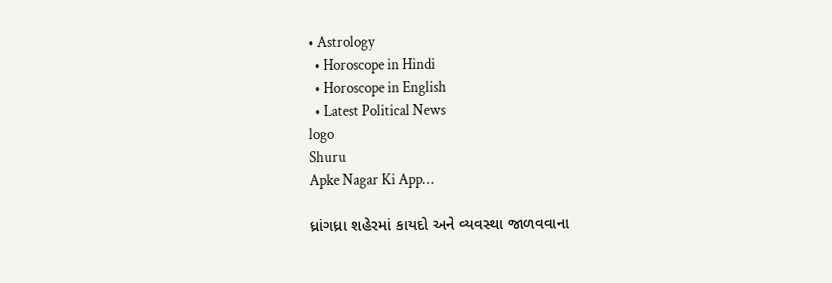• Astrology
  • Horoscope in Hindi
  • Horoscope in English
  • Latest Political News
logo
Shuru
Apke Nagar Ki App…

ધ્રાંગધ્રા શહેરમાં કાયદો અને વ્યવસ્થા જાળવવાના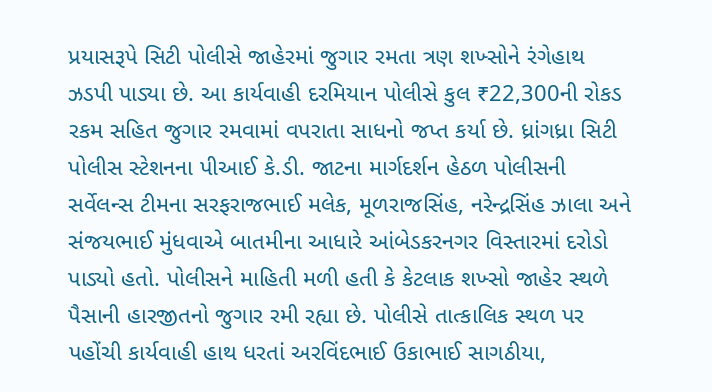પ્રયાસરૂપે સિટી પોલીસે જાહેરમાં જુગાર રમતા ત્રણ શખ્સોને રંગેહાથ ઝડપી પાડ્યા છે. આ કાર્યવાહી દરમિયાન પોલીસે કુલ ₹22,300ની રોકડ રકમ સહિત જુગાર રમવામાં વપરાતા સાધનો જપ્ત કર્યા છે. ધ્રાંગધ્રા સિટી પોલીસ સ્ટેશનના પીઆઈ કે.ડી. જાટના માર્ગદર્શન હેઠળ પોલીસની સર્વેલન્સ ટીમના સરફરાજભાઈ મલેક, મૂળરાજસિંહ, નરેન્દ્રસિંહ ઝાલા અને સંજયભાઈ મુંધવાએ બાતમીના આધારે આંબેડકરનગર વિસ્તારમાં દરોડો પાડ્યો હતો. પોલીસને માહિતી મળી હતી કે કેટલાક શખ્સો જાહેર સ્થળે પૈસાની હારજીતનો જુગાર રમી રહ્યા છે. પોલીસે તાત્કાલિક સ્થળ પર પહોંચી કાર્યવાહી હાથ ધરતાં અરવિંદભાઈ ઉકાભાઈ સાગઠીયા,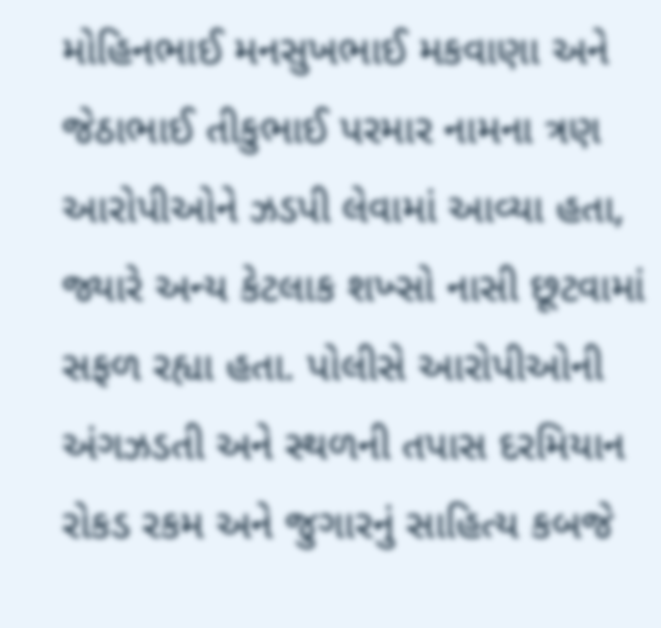મોહિનભાઈ મનસુખભાઈ મકવાણા અને જેઠાભાઈ તીકુભાઈ પરમાર નામના ત્રણ આરોપીઓને ઝડપી લેવામાં આવ્યા હતા, જ્યારે અન્ય કેટલાક શખ્સો નાસી છૂટવામાં સફળ રહ્યા હતા. પોલીસે આરોપીઓની અંગઝડતી અને સ્થળની તપાસ દરમિયાન રોકડ રકમ અને જુગારનું સાહિત્ય કબજે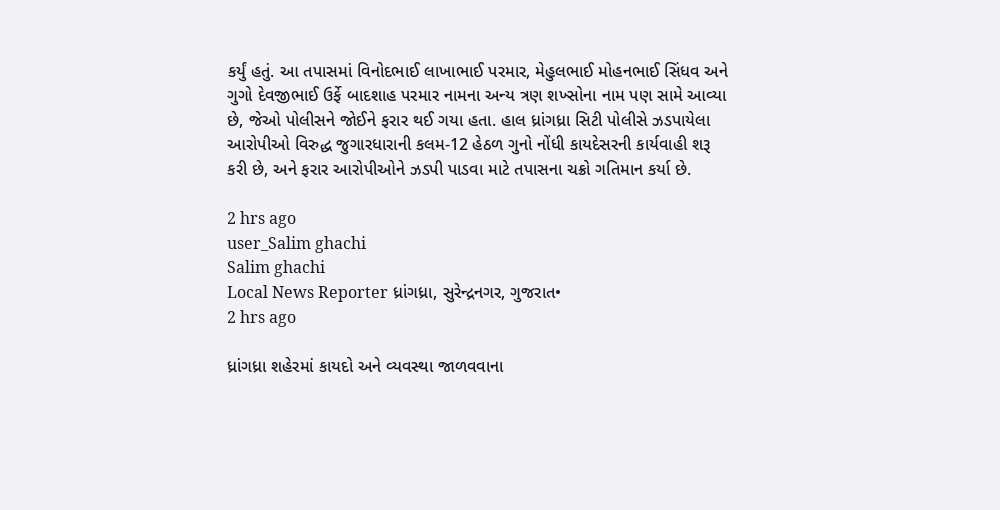કર્યું હતું. આ તપાસમાં વિનોદભાઈ લાખાભાઈ પરમાર, મેહુલભાઈ મોહનભાઈ સિંધવ અને ગુગો દેવજીભાઈ ઉર્ફે બાદશાહ પરમાર નામના અન્ય ત્રણ શખ્સોના નામ પણ સામે આવ્યા છે, જેઓ પોલીસને જોઈને ફરાર થઈ ગયા હતા. હાલ ધ્રાંગધ્રા સિટી પોલીસે ઝડપાયેલા આરોપીઓ વિરુદ્ધ જુગારધારાની કલમ-12 હેઠળ ગુનો નોંધી કાયદેસરની કાર્યવાહી શરૂ કરી છે, અને ફરાર આરોપીઓને ઝડપી પાડવા માટે તપાસના ચક્રો ગતિમાન કર્યા છે.

2 hrs ago
user_Salim ghachi
Salim ghachi
Local News Reporter ધ્રાંગધ્રા, સુરેન્દ્રનગર, ગુજરાત•
2 hrs ago

ધ્રાંગધ્રા શહેરમાં કાયદો અને વ્યવસ્થા જાળવવાના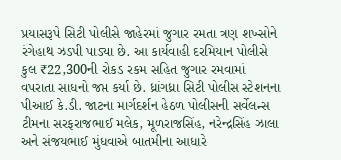પ્રયાસરૂપે સિટી પોલીસે જાહેરમાં જુગાર રમતા ત્રણ શખ્સોને રંગેહાથ ઝડપી પાડ્યા છે. આ કાર્યવાહી દરમિયાન પોલીસે કુલ ₹22,300ની રોકડ રકમ સહિત જુગાર રમવામાં વપરાતા સાધનો જપ્ત કર્યા છે. ધ્રાંગધ્રા સિટી પોલીસ સ્ટેશનના પીઆઈ કે.ડી. જાટના માર્ગદર્શન હેઠળ પોલીસની સર્વેલન્સ ટીમના સરફરાજભાઈ મલેક, મૂળરાજસિંહ, નરેન્દ્રસિંહ ઝાલા અને સંજયભાઈ મુંધવાએ બાતમીના આધારે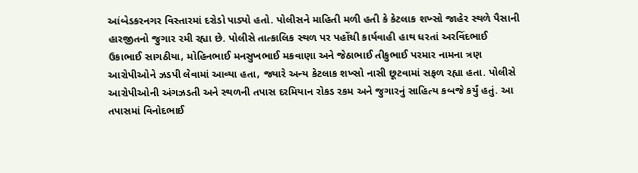આંબેડકરનગર વિસ્તારમાં દરોડો પાડ્યો હતો. પોલીસને માહિતી મળી હતી કે કેટલાક શખ્સો જાહેર સ્થળે પૈસાની હારજીતનો જુગાર રમી રહ્યા છે. પોલીસે તાત્કાલિક સ્થળ પર પહોંચી કાર્યવાહી હાથ ધરતાં અરવિંદભાઈ ઉકાભાઈ સાગઠીયા, મોહિનભાઈ મનસુખભાઈ મકવાણા અને જેઠાભાઈ તીકુભાઈ પરમાર નામના ત્રણ આરોપીઓને ઝડપી લેવામાં આવ્યા હતા, જ્યારે અન્ય કેટલાક શખ્સો નાસી છૂટવામાં સફળ રહ્યા હતા. પોલીસે આરોપીઓની અંગઝડતી અને સ્થળની તપાસ દરમિયાન રોકડ રકમ અને જુગારનું સાહિત્ય કબજે કર્યું હતું. આ તપાસમાં વિનોદભાઈ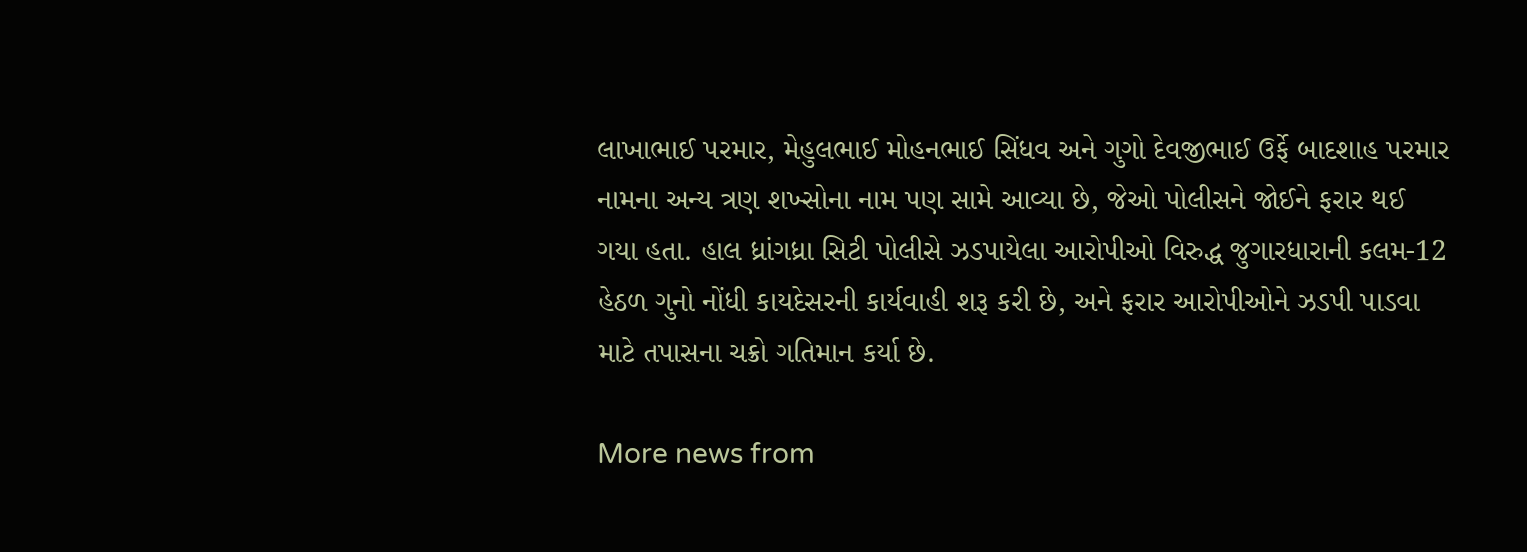લાખાભાઈ પરમાર, મેહુલભાઈ મોહનભાઈ સિંધવ અને ગુગો દેવજીભાઈ ઉર્ફે બાદશાહ પરમાર નામના અન્ય ત્રણ શખ્સોના નામ પણ સામે આવ્યા છે, જેઓ પોલીસને જોઈને ફરાર થઈ ગયા હતા. હાલ ધ્રાંગધ્રા સિટી પોલીસે ઝડપાયેલા આરોપીઓ વિરુદ્ધ જુગારધારાની કલમ-12 હેઠળ ગુનો નોંધી કાયદેસરની કાર્યવાહી શરૂ કરી છે, અને ફરાર આરોપીઓને ઝડપી પાડવા માટે તપાસના ચક્રો ગતિમાન કર્યા છે.

More news from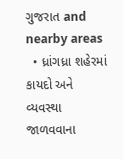ગુજરાત and nearby areas
  • ધ્રાંગધ્રા શહેરમાં કાયદો અને વ્યવસ્થા જાળવવાના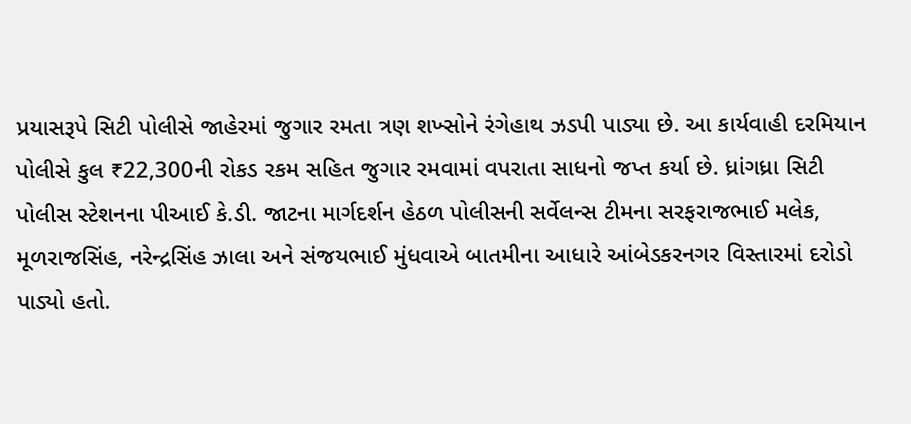પ્રયાસરૂપે સિટી પોલીસે જાહેરમાં જુગાર રમતા ત્રણ શખ્સોને રંગેહાથ ઝડપી પાડ્યા છે. આ કાર્યવાહી દરમિયાન પોલીસે કુલ ₹22,300ની રોકડ રકમ સહિત જુગાર રમવામાં વપરાતા સાધનો જપ્ત કર્યા છે. ધ્રાંગધ્રા સિટી પોલીસ સ્ટેશનના પીઆઈ કે.ડી. જાટના માર્ગદર્શન હેઠળ પોલીસની સર્વેલન્સ ટીમના સરફરાજભાઈ મલેક, મૂળરાજસિંહ, નરેન્દ્રસિંહ ઝાલા અને સંજયભાઈ મુંધવાએ બાતમીના આધારે આંબેડકરનગર વિસ્તારમાં દરોડો પાડ્યો હતો.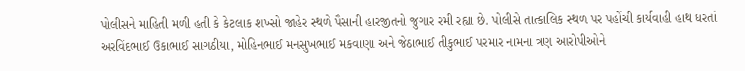પોલીસને માહિતી મળી હતી કે કેટલાક શખ્સો જાહેર સ્થળે પૈસાની હારજીતનો જુગાર રમી રહ્યા છે. પોલીસે તાત્કાલિક સ્થળ પર પહોંચી કાર્યવાહી હાથ ધરતાં અરવિંદભાઈ ઉકાભાઈ સાગઠીયા, મોહિનભાઈ મનસુખભાઈ મકવાણા અને જેઠાભાઈ તીકુભાઈ પરમાર નામના ત્રણ આરોપીઓને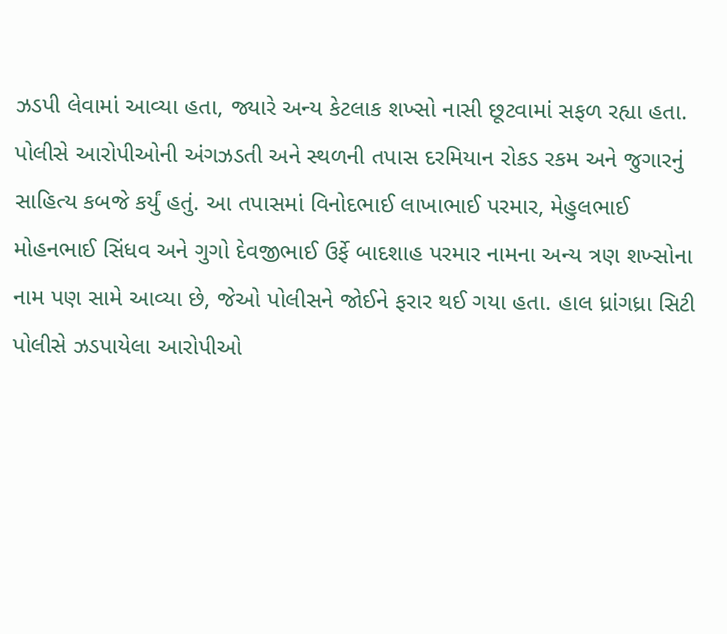ઝડપી લેવામાં આવ્યા હતા, જ્યારે અન્ય કેટલાક શખ્સો નાસી છૂટવામાં સફળ રહ્યા હતા. પોલીસે આરોપીઓની અંગઝડતી અને સ્થળની તપાસ દરમિયાન રોકડ રકમ અને જુગારનું સાહિત્ય કબજે કર્યું હતું. આ તપાસમાં વિનોદભાઈ લાખાભાઈ પરમાર, મેહુલભાઈ મોહનભાઈ સિંધવ અને ગુગો દેવજીભાઈ ઉર્ફે બાદશાહ પરમાર નામના અન્ય ત્રણ શખ્સોના નામ પણ સામે આવ્યા છે, જેઓ પોલીસને જોઈને ફરાર થઈ ગયા હતા. હાલ ધ્રાંગધ્રા સિટી પોલીસે ઝડપાયેલા આરોપીઓ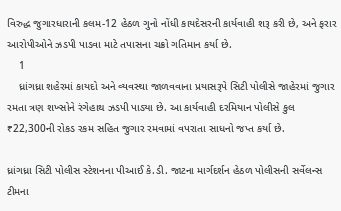વિરુદ્ધ જુગારધારાની કલમ-12 હેઠળ ગુનો નોંધી કાયદેસરની કાર્યવાહી શરૂ કરી છે, અને ફરાર આરોપીઓને ઝડપી પાડવા માટે તપાસના ચક્રો ગતિમાન કર્યા છે.
    1
    ધ્રાંગધ્રા શહેરમાં કાયદો અને વ્યવસ્થા જાળવવાના પ્રયાસરૂપે સિટી પોલીસે જાહેરમાં જુગાર રમતા ત્રણ શખ્સોને રંગેહાથ ઝડપી પાડ્યા છે. આ કાર્યવાહી દરમિયાન પોલીસે કુલ ₹22,300ની રોકડ રકમ સહિત જુગાર રમવામાં વપરાતા સાધનો જપ્ત કર્યા છે.

ધ્રાંગધ્રા સિટી પોલીસ સ્ટેશનના પીઆઈ કે.ડી. જાટના માર્ગદર્શન હેઠળ પોલીસની સર્વેલન્સ ટીમના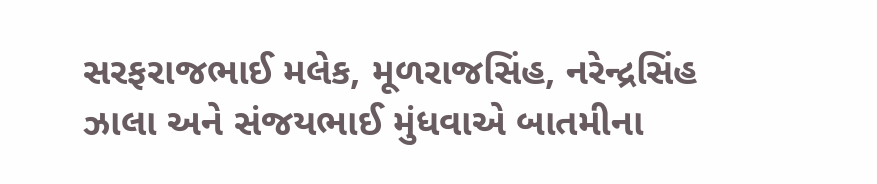સરફરાજભાઈ મલેક, મૂળરાજસિંહ, નરેન્દ્રસિંહ ઝાલા અને સંજયભાઈ મુંધવાએ બાતમીના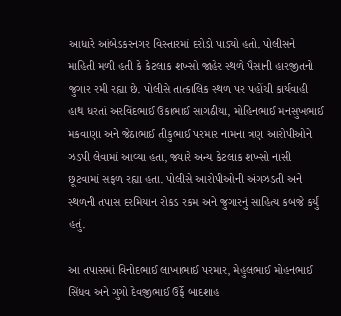આધારે આંબેડકરનગર વિસ્તારમાં દરોડો પાડ્યો હતો. પોલીસને માહિતી મળી હતી કે કેટલાક શખ્સો જાહેર સ્થળે પૈસાની હારજીતનો જુગાર રમી રહ્યા છે. પોલીસે તાત્કાલિક સ્થળ પર પહોંચી કાર્યવાહી હાથ ધરતાં અરવિંદભાઈ ઉકાભાઈ સાગઠીયા, મોહિનભાઈ મનસુખભાઈ મકવાણા અને જેઠાભાઈ તીકુભાઈ પરમાર નામના ત્રણ આરોપીઓને ઝડપી લેવામાં આવ્યા હતા, જ્યારે અન્ય કેટલાક શખ્સો નાસી છૂટવામાં સફળ રહ્યા હતા. પોલીસે આરોપીઓની અંગઝડતી અને સ્થળની તપાસ દરમિયાન રોકડ રકમ અને જુગારનું સાહિત્ય કબજે કર્યું હતું.

આ તપાસમાં વિનોદભાઈ લાખાભાઈ પરમાર, મેહુલભાઈ મોહનભાઈ સિંધવ અને ગુગો દેવજીભાઈ ઉર્ફે બાદશાહ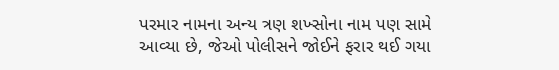પરમાર નામના અન્ય ત્રણ શખ્સોના નામ પણ સામે આવ્યા છે, જેઓ પોલીસને જોઈને ફરાર થઈ ગયા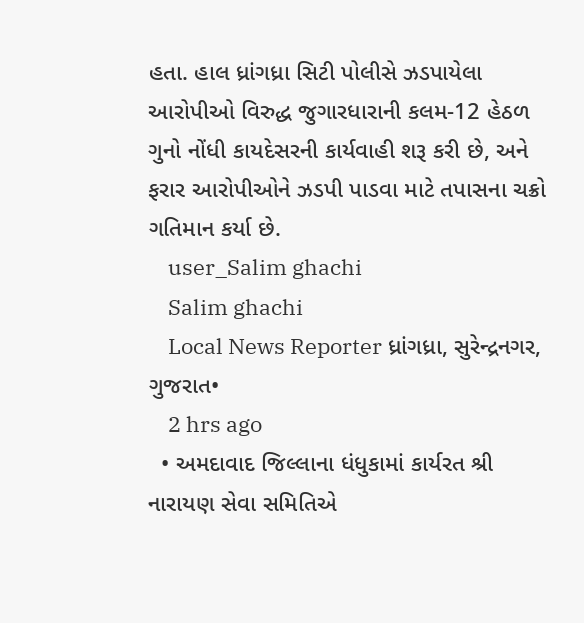હતા. હાલ ધ્રાંગધ્રા સિટી પોલીસે ઝડપાયેલા આરોપીઓ વિરુદ્ધ જુગારધારાની કલમ-12 હેઠળ ગુનો નોંધી કાયદેસરની કાર્યવાહી શરૂ કરી છે, અને ફરાર આરોપીઓને ઝડપી પાડવા માટે તપાસના ચક્રો ગતિમાન કર્યા છે.
    user_Salim ghachi
    Salim ghachi
    Local News Reporter ધ્રાંગધ્રા, સુરેન્દ્રનગર, ગુજરાત•
    2 hrs ago
  • અમદાવાદ જિલ્લાના ધંધુકામાં કાર્યરત શ્રી નારાયણ સેવા સમિતિએ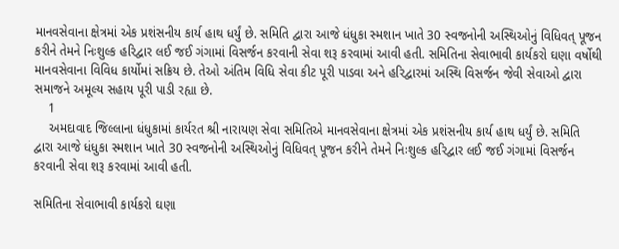માનવસેવાના ક્ષેત્રમાં એક પ્રશંસનીય કાર્ય હાથ ધર્યું છે. સમિતિ દ્વારા આજે ધંધુકા સ્મશાન ખાતે 30 સ્વજનોની અસ્થિઓનું વિધિવત્ પૂજન કરીને તેમને નિઃશુલ્ક હરિદ્વાર લઈ જઈ ગંગામાં વિસર્જન કરવાની સેવા શરૂ કરવામાં આવી હતી. સમિતિના સેવાભાવી કાર્યકરો ઘણા વર્ષોથી માનવસેવાના વિવિધ કાર્યોમાં સક્રિય છે. તેઓ અંતિમ વિધિ સેવા કીટ પૂરી પાડવા અને હરિદ્વારમાં અસ્થિ વિસર્જન જેવી સેવાઓ દ્વારા સમાજને અમૂલ્ય સહાય પૂરી પાડી રહ્યા છે.
    1
    અમદાવાદ જિલ્લાના ધંધુકામાં કાર્યરત શ્રી નારાયણ સેવા સમિતિએ માનવસેવાના ક્ષેત્રમાં એક પ્રશંસનીય કાર્ય હાથ ધર્યું છે. સમિતિ દ્વારા આજે ધંધુકા સ્મશાન ખાતે 30 સ્વજનોની અસ્થિઓનું વિધિવત્ પૂજન કરીને તેમને નિઃશુલ્ક હરિદ્વાર લઈ જઈ ગંગામાં વિસર્જન કરવાની સેવા શરૂ કરવામાં આવી હતી.

સમિતિના સેવાભાવી કાર્યકરો ઘણા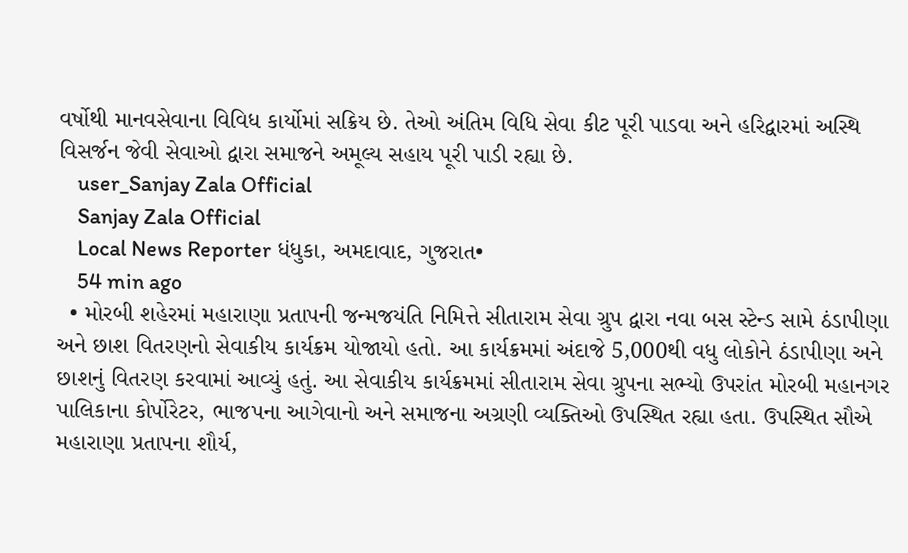વર્ષોથી માનવસેવાના વિવિધ કાર્યોમાં સક્રિય છે. તેઓ અંતિમ વિધિ સેવા કીટ પૂરી પાડવા અને હરિદ્વારમાં અસ્થિ વિસર્જન જેવી સેવાઓ દ્વારા સમાજને અમૂલ્ય સહાય પૂરી પાડી રહ્યા છે.
    user_Sanjay Zala Official
    Sanjay Zala Official
    Local News Reporter ધંધુકા, અમદાવાદ, ગુજરાત•
    54 min ago
  • મોરબી શહેરમાં મહારાણા પ્રતાપની જન્મજયંતિ નિમિત્તે સીતારામ સેવા ગ્રુપ દ્વારા નવા બસ સ્ટેન્ડ સામે ઠંડાપીણા અને છાશ વિતરણનો સેવાકીય કાર્યક્રમ યોજાયો હતો. આ કાર્યક્રમમાં અંદાજે 5,000થી વધુ લોકોને ઠંડાપીણા અને છાશનું વિતરણ કરવામાં આવ્યું હતું. આ સેવાકીય કાર્યક્રમમાં સીતારામ સેવા ગ્રુપના સભ્યો ઉપરાંત મોરબી મહાનગર પાલિકાના કોર્પોરેટર, ભાજપના આગેવાનો અને સમાજના અગ્રણી વ્યક્તિઓ ઉપસ્થિત રહ્યા હતા. ઉપસ્થિત સૌએ મહારાણા પ્રતાપના શૌર્ય,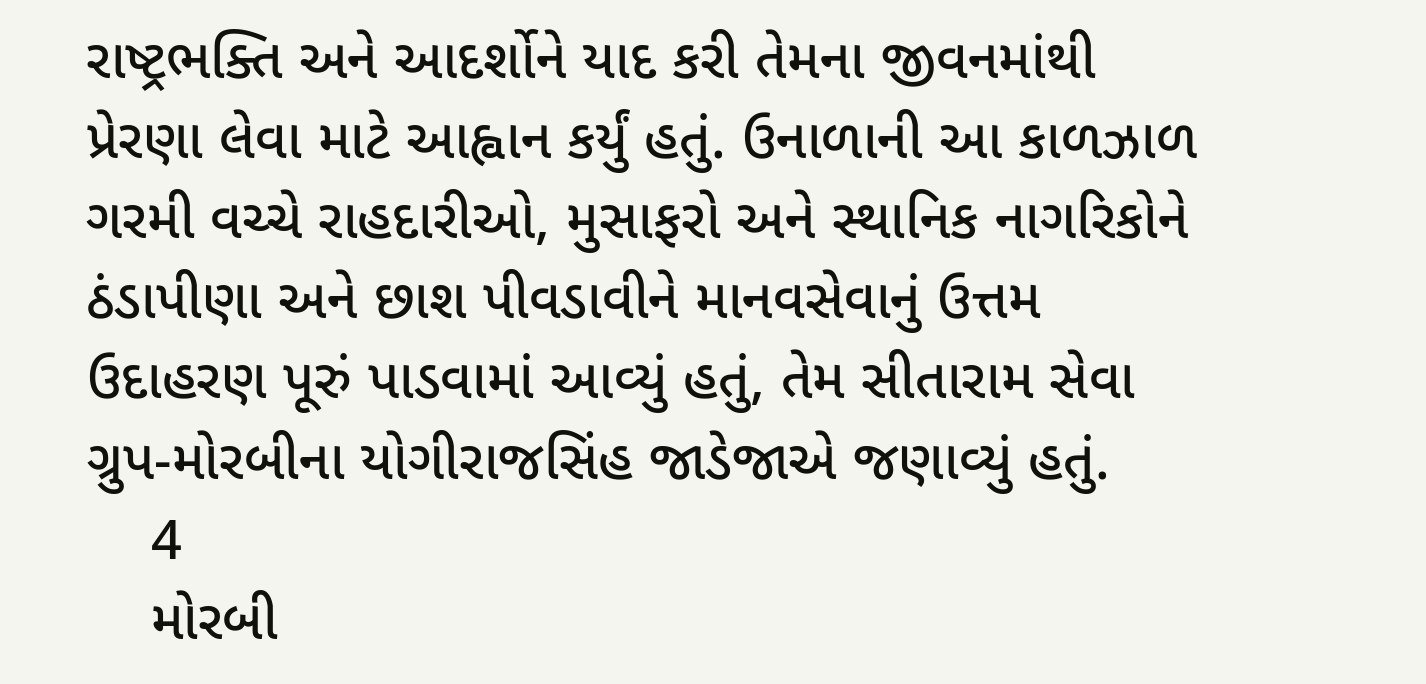રાષ્ટ્રભક્તિ અને આદર્શોને યાદ કરી તેમના જીવનમાંથી પ્રેરણા લેવા માટે આહ્વાન કર્યું હતું. ઉનાળાની આ કાળઝાળ ગરમી વચ્ચે રાહદારીઓ, મુસાફરો અને સ્થાનિક નાગરિકોને ઠંડાપીણા અને છાશ પીવડાવીને માનવસેવાનું ઉત્તમ ઉદાહરણ પૂરું પાડવામાં આવ્યું હતું, તેમ સીતારામ સેવા ગ્રુપ-મોરબીના યોગીરાજસિંહ જાડેજાએ જણાવ્યું હતું.
    4
    મોરબી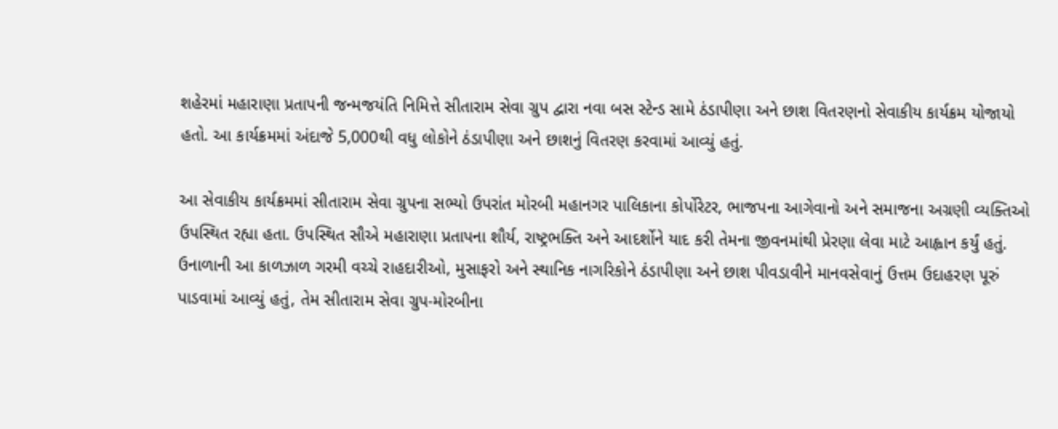શહેરમાં મહારાણા પ્રતાપની જન્મજયંતિ નિમિત્તે સીતારામ સેવા ગ્રુપ દ્વારા નવા બસ સ્ટેન્ડ સામે ઠંડાપીણા અને છાશ વિતરણનો સેવાકીય કાર્યક્રમ યોજાયો હતો. આ કાર્યક્રમમાં અંદાજે 5,000થી વધુ લોકોને ઠંડાપીણા અને છાશનું વિતરણ કરવામાં આવ્યું હતું.

આ સેવાકીય કાર્યક્રમમાં સીતારામ સેવા ગ્રુપના સભ્યો ઉપરાંત મોરબી મહાનગર પાલિકાના કોર્પોરેટર, ભાજપના આગેવાનો અને સમાજના અગ્રણી વ્યક્તિઓ ઉપસ્થિત રહ્યા હતા. ઉપસ્થિત સૌએ મહારાણા પ્રતાપના શૌર્ય, રાષ્ટ્રભક્તિ અને આદર્શોને યાદ કરી તેમના જીવનમાંથી પ્રેરણા લેવા માટે આહ્વાન કર્યું હતું. ઉનાળાની આ કાળઝાળ ગરમી વચ્ચે રાહદારીઓ, મુસાફરો અને સ્થાનિક નાગરિકોને ઠંડાપીણા અને છાશ પીવડાવીને માનવસેવાનું ઉત્તમ ઉદાહરણ પૂરું પાડવામાં આવ્યું હતું, તેમ સીતારામ સેવા ગ્રુપ-મોરબીના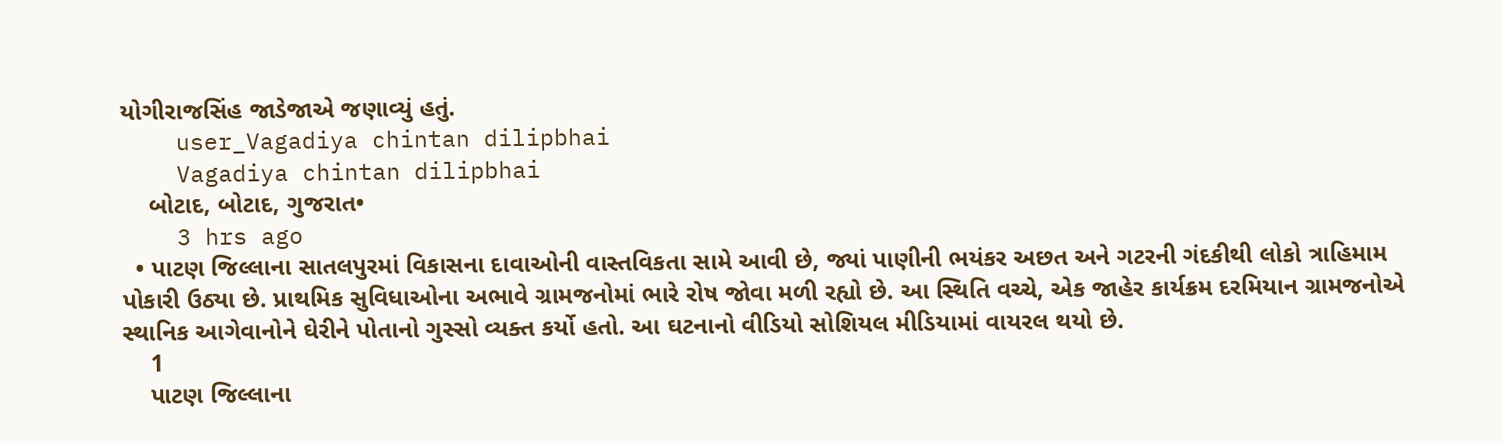યોગીરાજસિંહ જાડેજાએ જણાવ્યું હતું.
    user_Vagadiya chintan dilipbhai
    Vagadiya chintan dilipbhai
    બોટાદ, બોટાદ, ગુજરાત•
    3 hrs ago
  • પાટણ જિલ્લાના સાતલપુરમાં વિકાસના દાવાઓની વાસ્તવિકતા સામે આવી છે, જ્યાં પાણીની ભયંકર અછત અને ગટરની ગંદકીથી લોકો ત્રાહિમામ પોકારી ઉઠ્યા છે. પ્રાથમિક સુવિધાઓના અભાવે ગ્રામજનોમાં ભારે રોષ જોવા મળી રહ્યો છે. આ સ્થિતિ વચ્ચે, એક જાહેર કાર્યક્રમ દરમિયાન ગ્રામજનોએ સ્થાનિક આગેવાનોને ઘેરીને પોતાનો ગુસ્સો વ્યક્ત કર્યો હતો. આ ઘટનાનો વીડિયો સોશિયલ મીડિયામાં વાયરલ થયો છે.
    1
    પાટણ જિલ્લાના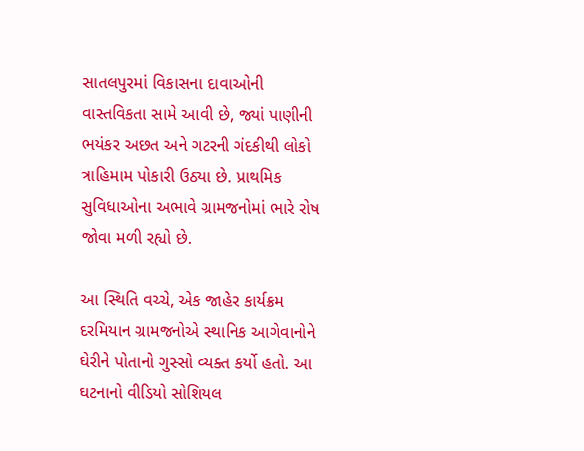સાતલપુરમાં વિકાસના દાવાઓની વાસ્તવિકતા સામે આવી છે, જ્યાં પાણીની ભયંકર અછત અને ગટરની ગંદકીથી લોકો ત્રાહિમામ પોકારી ઉઠ્યા છે. પ્રાથમિક સુવિધાઓના અભાવે ગ્રામજનોમાં ભારે રોષ જોવા મળી રહ્યો છે.

આ સ્થિતિ વચ્ચે, એક જાહેર કાર્યક્રમ દરમિયાન ગ્રામજનોએ સ્થાનિક આગેવાનોને ઘેરીને પોતાનો ગુસ્સો વ્યક્ત કર્યો હતો. આ ઘટનાનો વીડિયો સોશિયલ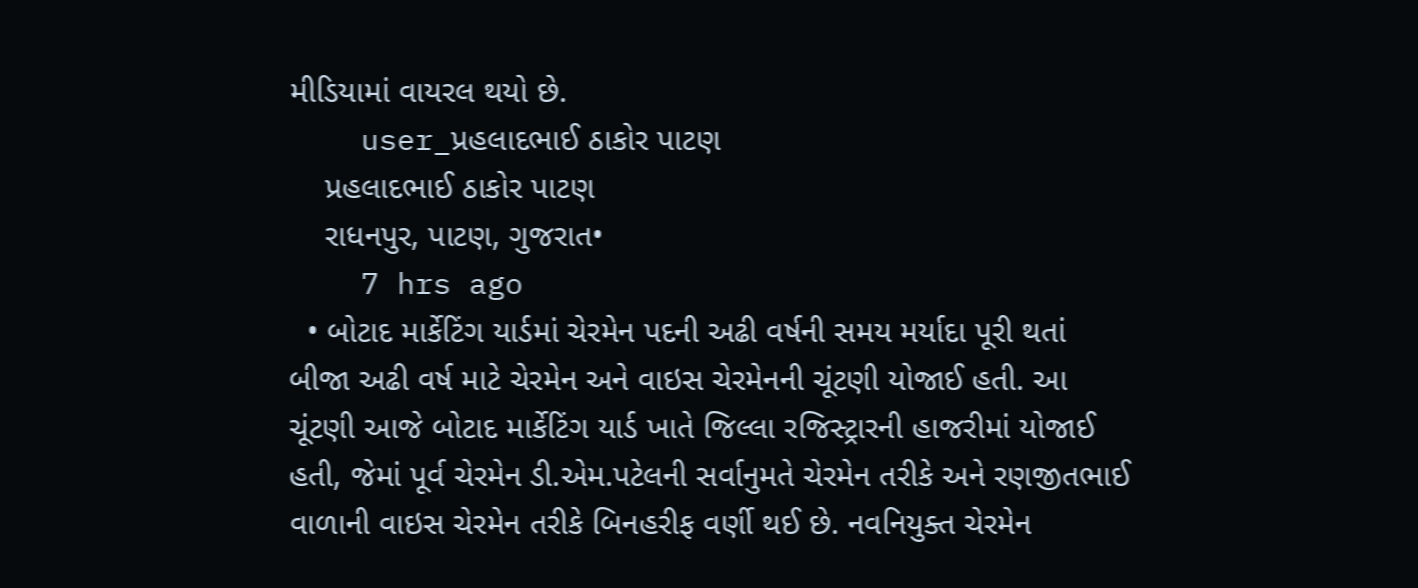મીડિયામાં વાયરલ થયો છે.
    user_પ્રહલાદભાઈ ઠાકોર પાટણ
    પ્રહલાદભાઈ ઠાકોર પાટણ
    રાધનપુર, પાટણ, ગુજરાત•
    7 hrs ago
  • બોટાદ માર્કેટિંગ યાર્ડમાં ચેરમેન પદની અઢી વર્ષની સમય મર્યાદા પૂરી થતાં બીજા અઢી વર્ષ માટે ચેરમેન અને વાઇસ ચેરમેનની ચૂંટણી યોજાઈ હતી. આ ચૂંટણી આજે બોટાદ માર્કેટિંગ યાર્ડ ખાતે જિલ્લા રજિસ્ટ્રારની હાજરીમાં યોજાઈ હતી, જેમાં પૂર્વ ચેરમેન ડી.એમ.પટેલની સર્વાનુમતે ચેરમેન તરીકે અને રણજીતભાઈ વાળાની વાઇસ ચેરમેન તરીકે બિનહરીફ વર્ણી થઈ છે. નવનિયુક્ત ચેરમેન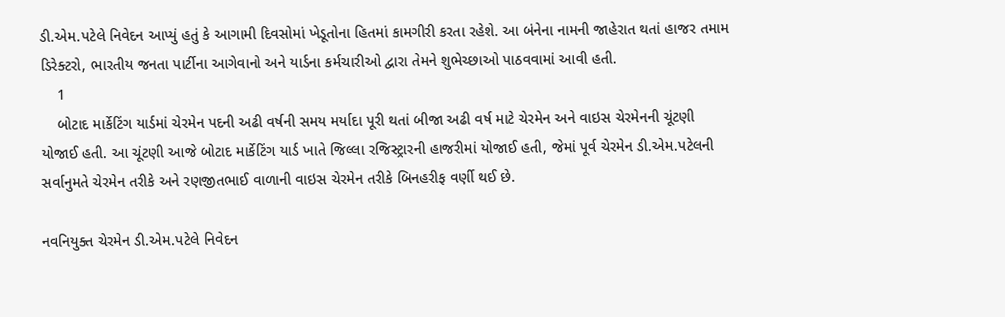ડી.એમ.પટેલે નિવેદન આપ્યું હતું કે આગામી દિવસોમાં ખેડૂતોના હિતમાં કામગીરી કરતા રહેશે. આ બંનેના નામની જાહેરાત થતાં હાજર તમામ ડિરેક્ટરો, ભારતીય જનતા પાર્ટીના આગેવાનો અને યાર્ડના કર્મચારીઓ દ્વારા તેમને શુભેચ્છાઓ પાઠવવામાં આવી હતી.
    1
    બોટાદ માર્કેટિંગ યાર્ડમાં ચેરમેન પદની અઢી વર્ષની સમય મર્યાદા પૂરી થતાં બીજા અઢી વર્ષ માટે ચેરમેન અને વાઇસ ચેરમેનની ચૂંટણી યોજાઈ હતી. આ ચૂંટણી આજે બોટાદ માર્કેટિંગ યાર્ડ ખાતે જિલ્લા રજિસ્ટ્રારની હાજરીમાં યોજાઈ હતી, જેમાં પૂર્વ ચેરમેન ડી.એમ.પટેલની સર્વાનુમતે ચેરમેન તરીકે અને રણજીતભાઈ વાળાની વાઇસ ચેરમેન તરીકે બિનહરીફ વર્ણી થઈ છે.

નવનિયુક્ત ચેરમેન ડી.એમ.પટેલે નિવેદન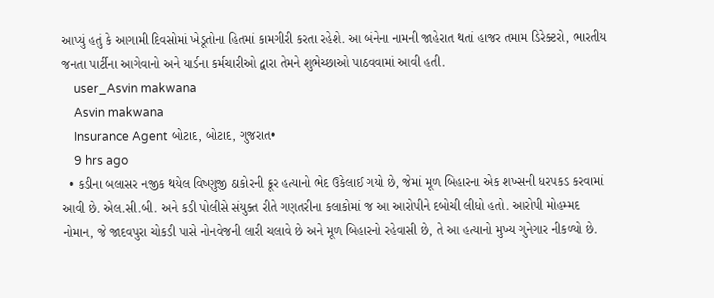આપ્યું હતું કે આગામી દિવસોમાં ખેડૂતોના હિતમાં કામગીરી કરતા રહેશે. આ બંનેના નામની જાહેરાત થતાં હાજર તમામ ડિરેક્ટરો, ભારતીય જનતા પાર્ટીના આગેવાનો અને યાર્ડના કર્મચારીઓ દ્વારા તેમને શુભેચ્છાઓ પાઠવવામાં આવી હતી.
    user_Asvin makwana
    Asvin makwana
    Insurance Agent બોટાદ, બોટાદ, ગુજરાત•
    9 hrs ago
  • કડીના બલાસર નજીક થયેલ વિષ્ણુજી ઠાકોરની ક્રૂર હત્યાનો ભેદ ઉકેલાઈ ગયો છે, જેમાં મૂળ બિહારના એક શખ્સની ધરપકડ કરવામાં આવી છે. એલ.સી.બી. અને કડી પોલીસે સંયુક્ત રીતે ગણતરીના કલાકોમાં જ આ આરોપીને દબોચી લીધો હતો. આરોપી મોહમ્મદ નોમાન, જે જાદવપુરા ચોકડી પાસે નોનવેજની લારી ચલાવે છે અને મૂળ બિહારનો રહેવાસી છે, તે આ હત્યાનો મુખ્ય ગુનેગાર નીકળ્યો છે.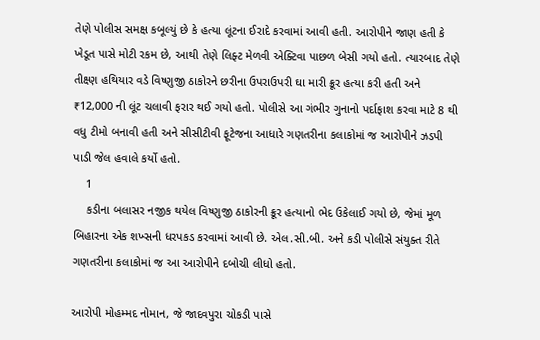તેણે પોલીસ સમક્ષ કબૂલ્યું છે કે હત્યા લૂંટના ઈરાદે કરવામાં આવી હતી. આરોપીને જાણ હતી કે ખેડૂત પાસે મોટી રકમ છે, આથી તેણે લિફ્ટ મેળવી એક્ટિવા પાછળ બેસી ગયો હતો. ત્યારબાદ તેણે તીક્ષ્ણ હથિયાર વડે વિષ્ણુજી ઠાકોરને છરીના ઉપરાઉપરી ઘા મારી ક્રૂર હત્યા કરી હતી અને ₹12,000 ની લૂંટ ચલાવી ફરાર થઈ ગયો હતો. પોલીસે આ ગંભીર ગુનાનો પર્દાફાશ કરવા માટે 8 થી વધુ ટીમો બનાવી હતી અને સીસીટીવી ફૂટેજના આધારે ગણતરીના કલાકોમાં જ આરોપીને ઝડપી પાડી જેલ હવાલે કર્યો હતો.
    1
    કડીના બલાસર નજીક થયેલ વિષ્ણુજી ઠાકોરની ક્રૂર હત્યાનો ભેદ ઉકેલાઈ ગયો છે, જેમાં મૂળ બિહારના એક શખ્સની ધરપકડ કરવામાં આવી છે. એલ.સી.બી. અને કડી પોલીસે સંયુક્ત રીતે ગણતરીના કલાકોમાં જ આ આરોપીને દબોચી લીધો હતો.

આરોપી મોહમ્મદ નોમાન, જે જાદવપુરા ચોકડી પાસે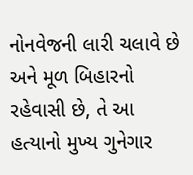નોનવેજની લારી ચલાવે છે અને મૂળ બિહારનો રહેવાસી છે, તે આ હત્યાનો મુખ્ય ગુનેગાર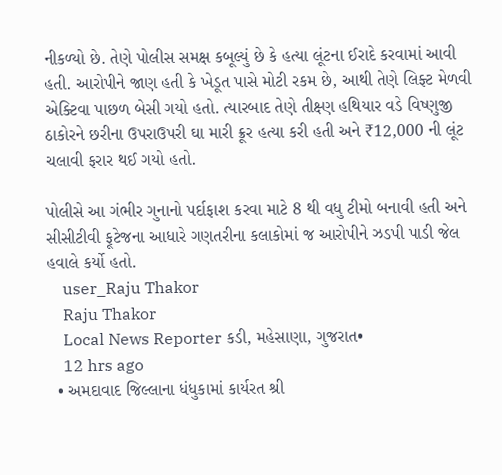નીકળ્યો છે. તેણે પોલીસ સમક્ષ કબૂલ્યું છે કે હત્યા લૂંટના ઈરાદે કરવામાં આવી હતી. આરોપીને જાણ હતી કે ખેડૂત પાસે મોટી રકમ છે, આથી તેણે લિફ્ટ મેળવી એક્ટિવા પાછળ બેસી ગયો હતો. ત્યારબાદ તેણે તીક્ષ્ણ હથિયાર વડે વિષ્ણુજી ઠાકોરને છરીના ઉપરાઉપરી ઘા મારી ક્રૂર હત્યા કરી હતી અને ₹12,000 ની લૂંટ ચલાવી ફરાર થઈ ગયો હતો.

પોલીસે આ ગંભીર ગુનાનો પર્દાફાશ કરવા માટે 8 થી વધુ ટીમો બનાવી હતી અને સીસીટીવી ફૂટેજના આધારે ગણતરીના કલાકોમાં જ આરોપીને ઝડપી પાડી જેલ હવાલે કર્યો હતો.
    user_Raju Thakor
    Raju Thakor
    Local News Reporter કડી, મહેસાણા, ગુજરાત•
    12 hrs ago
  • અમદાવાદ જિલ્લાના ધંધુકામાં કાર્યરત શ્રી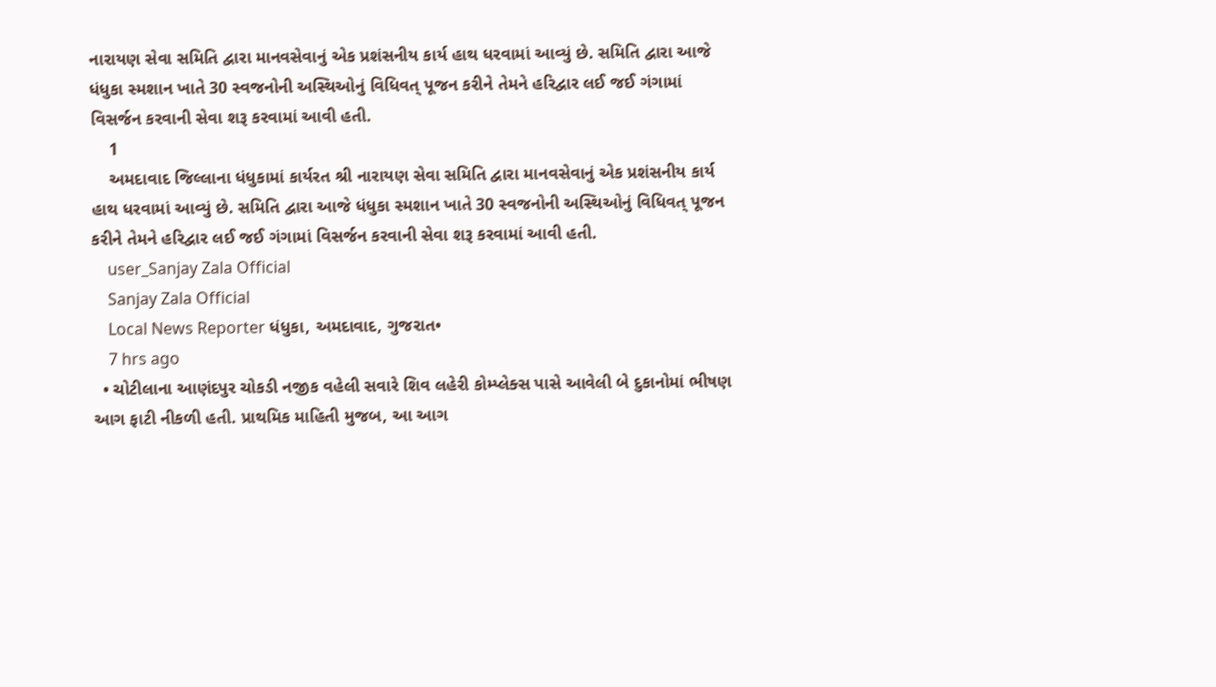નારાયણ સેવા સમિતિ દ્વારા માનવસેવાનું એક પ્રશંસનીય કાર્ય હાથ ધરવામાં આવ્યું છે. સમિતિ દ્વારા આજે ધંધુકા સ્મશાન ખાતે 30 સ્વજનોની અસ્થિઓનું વિધિવત્ પૂજન કરીને તેમને હરિદ્વાર લઈ જઈ ગંગામાં વિસર્જન કરવાની સેવા શરૂ કરવામાં આવી હતી.
    1
    અમદાવાદ જિલ્લાના ધંધુકામાં કાર્યરત શ્રી નારાયણ સેવા સમિતિ દ્વારા માનવસેવાનું એક પ્રશંસનીય કાર્ય હાથ ધરવામાં આવ્યું છે. સમિતિ દ્વારા આજે ધંધુકા સ્મશાન ખાતે 30 સ્વજનોની અસ્થિઓનું વિધિવત્ પૂજન કરીને તેમને હરિદ્વાર લઈ જઈ ગંગામાં વિસર્જન કરવાની સેવા શરૂ કરવામાં આવી હતી.
    user_Sanjay Zala Official
    Sanjay Zala Official
    Local News Reporter ધંધુકા, અમદાવાદ, ગુજરાત•
    7 hrs ago
  • ચોટીલાના આણંદપુર ચોકડી નજીક વહેલી સવારે શિવ લહેરી કોમ્પ્લેક્સ પાસે આવેલી બે દુકાનોમાં ભીષણ આગ ફાટી નીકળી હતી. પ્રાથમિક માહિતી મુજબ, આ આગ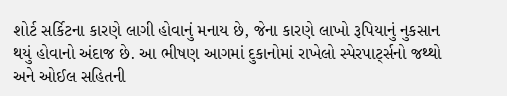શોર્ટ સર્કિટના કારણે લાગી હોવાનું મનાય છે, જેના કારણે લાખો રૂપિયાનું નુકસાન થયું હોવાનો અંદાજ છે. આ ભીષણ આગમાં દુકાનોમાં રાખેલો સ્પેરપાર્ટ્સનો જથ્થો અને ઓઈલ સહિતની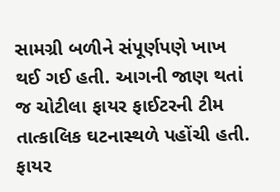સામગ્રી બળીને સંપૂર્ણપણે ખાખ થઈ ગઈ હતી. આગની જાણ થતાં જ ચોટીલા ફાયર ફાઈટરની ટીમ તાત્કાલિક ઘટનાસ્થળે પહોંચી હતી. ફાયર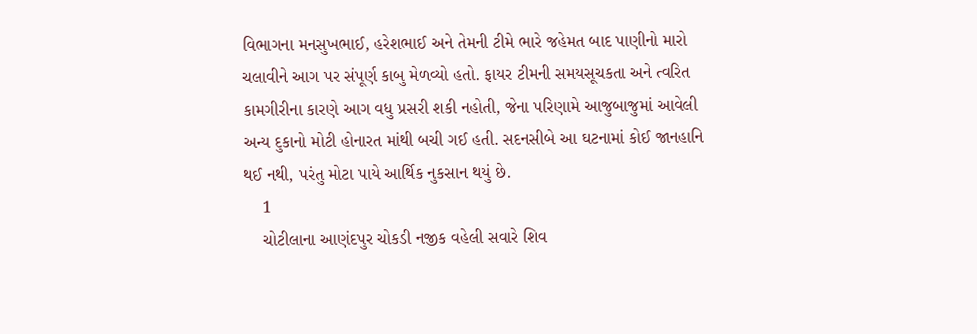વિભાગના મનસુખભાઈ, હરેશભાઈ અને તેમની ટીમે ભારે જહેમત બાદ પાણીનો મારો ચલાવીને આગ પર સંપૂર્ણ કાબુ મેળવ્યો હતો. ફાયર ટીમની સમયસૂચકતા અને ત્વરિત કામગીરીના કારણે આગ વધુ પ્રસરી શકી નહોતી, જેના પરિણામે આજુબાજુમાં આવેલી અન્ય દુકાનો મોટી હોનારત માંથી બચી ગઈ હતી. સદનસીબે આ ઘટનામાં કોઈ જાનહાનિ થઈ નથી, પરંતુ મોટા પાયે આર્થિક નુકસાન થયું છે.
    1
    ચોટીલાના આણંદપુર ચોકડી નજીક વહેલી સવારે શિવ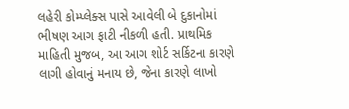લહેરી કોમ્પ્લેક્સ પાસે આવેલી બે દુકાનોમાં ભીષણ આગ ફાટી નીકળી હતી. પ્રાથમિક માહિતી મુજબ, આ આગ શોર્ટ સર્કિટના કારણે લાગી હોવાનું મનાય છે, જેના કારણે લાખો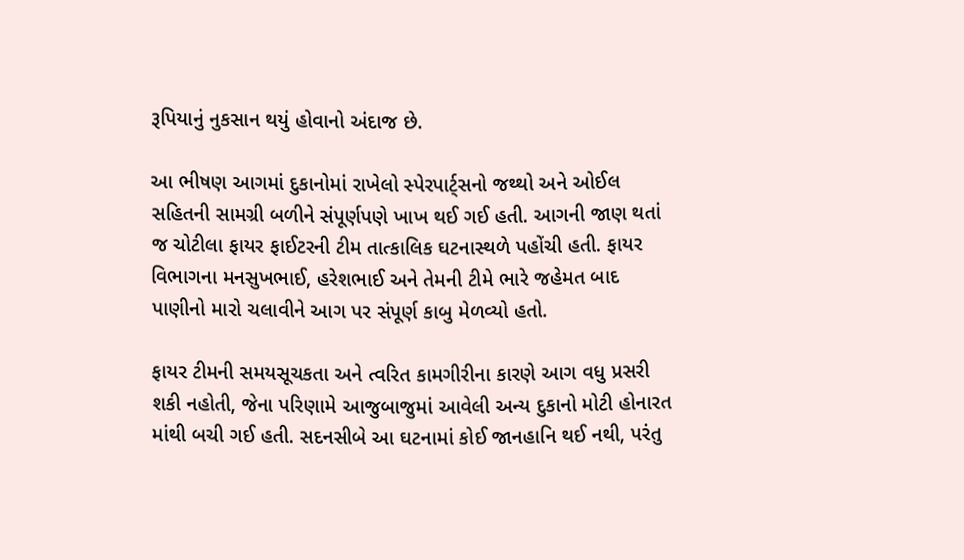રૂપિયાનું નુકસાન થયું હોવાનો અંદાજ છે.

આ ભીષણ આગમાં દુકાનોમાં રાખેલો સ્પેરપાર્ટ્સનો જથ્થો અને ઓઈલ સહિતની સામગ્રી બળીને સંપૂર્ણપણે ખાખ થઈ ગઈ હતી. આગની જાણ થતાં જ ચોટીલા ફાયર ફાઈટરની ટીમ તાત્કાલિક ઘટનાસ્થળે પહોંચી હતી. ફાયર વિભાગના મનસુખભાઈ, હરેશભાઈ અને તેમની ટીમે ભારે જહેમત બાદ પાણીનો મારો ચલાવીને આગ પર સંપૂર્ણ કાબુ મેળવ્યો હતો.

ફાયર ટીમની સમયસૂચકતા અને ત્વરિત કામગીરીના કારણે આગ વધુ પ્રસરી શકી નહોતી, જેના પરિણામે આજુબાજુમાં આવેલી અન્ય દુકાનો મોટી હોનારત માંથી બચી ગઈ હતી. સદનસીબે આ ઘટનામાં કોઈ જાનહાનિ થઈ નથી, પરંતુ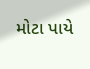મોટા પાયે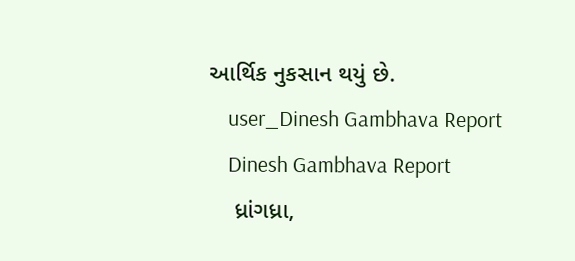આર્થિક નુકસાન થયું છે.
    user_Dinesh Gambhava Report
    Dinesh Gambhava Report
    ધ્રાંગધ્રા,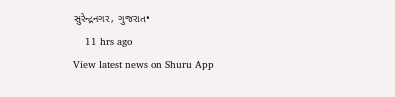સુરેન્દ્રનગર, ગુજરાત•
    11 hrs ago
View latest news on Shuru App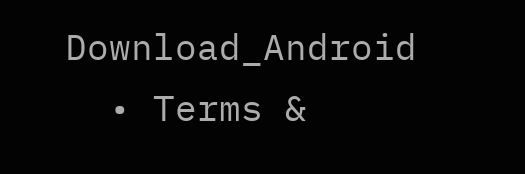Download_Android
  • Terms &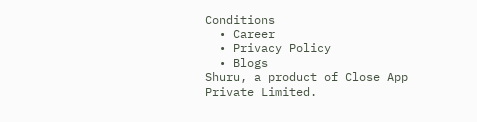Conditions
  • Career
  • Privacy Policy
  • Blogs
Shuru, a product of Close App Private Limited.